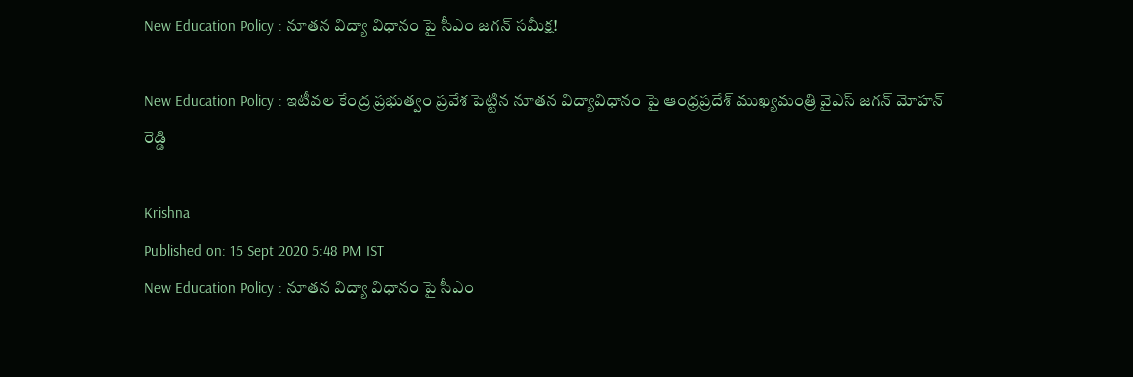New Education Policy : నూతన విద్యా విధానం పై సీఎం జగన్ సమీక్ష!

New Education Policy : ఇటీవల కేంద్ర ప్రభుత్వం ప్రవేశ పెట్టిన నూతన విద్యావిధానం పై ఆంధ్రప్రదేశ్ ముఖ్యమంత్రి వైఎస్ జగన్ మోహన్ రెడ్డి

Krishna
Published on: 15 Sept 2020 5:48 PM IST
New Education Policy : నూతన విద్యా విధానం పై సీఎం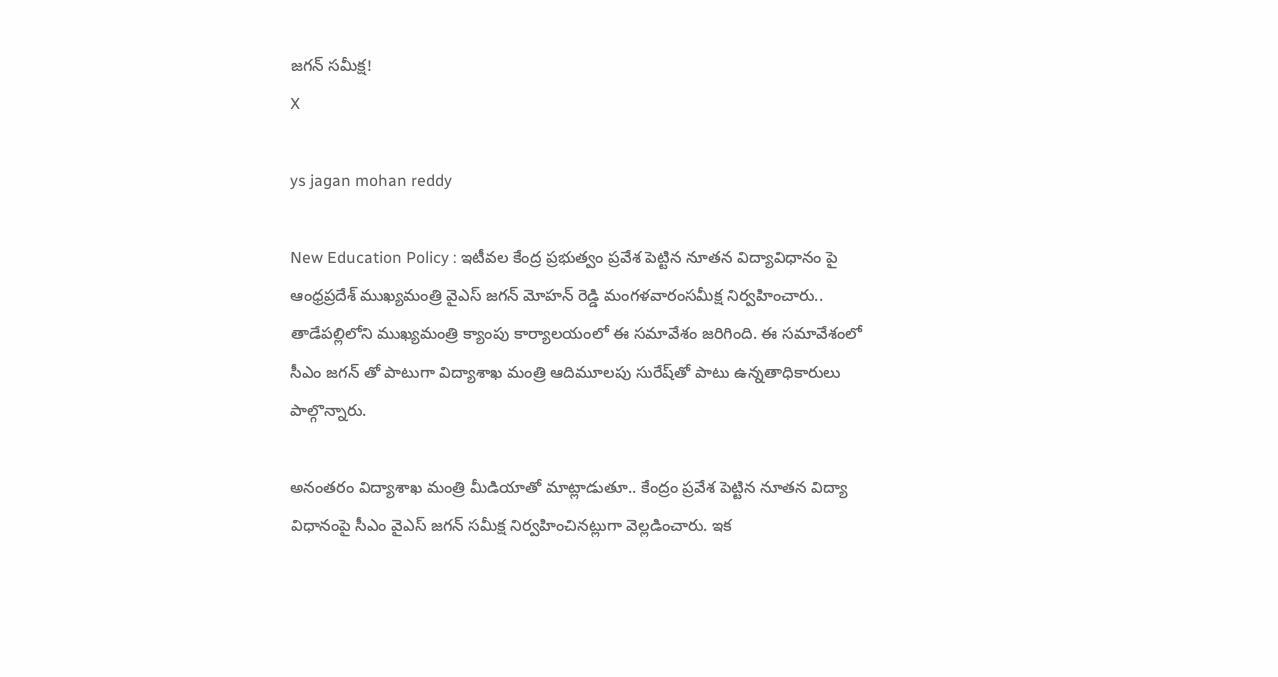జగన్ సమీక్ష!
X

ys jagan mohan reddy

New Education Policy : ఇటీవల కేంద్ర ప్రభుత్వం ప్రవేశ పెట్టిన నూతన విద్యావిధానం పై ఆంధ్రప్రదేశ్ ముఖ్యమంత్రి వైఎస్ జగన్ మోహన్ రెడ్డి మంగళవారంసమీక్ష నిర్వహించారు.. తాడేపల్లిలోని ముఖ్యమంత్రి క్యాంపు కార్యాలయంలో ఈ సమావేశం జరిగింది. ఈ సమావేశంలో సీఎం జగన్ తో పాటుగా విద్యాశాఖ మంత్రి ఆదిమూలపు సురేష్‌తో పాటు ఉన్నతాధికారులు పాల్గొన్నారు.

అనంతరం విద్యాశాఖ మంత్రి మీడియాతో మాట్లాడుతూ.. కేంద్రం ప్రవేశ పెట్టిన నూతన విద్యా విధానంపై సీఎం వైఎస్ జగన్ సమీక్ష నిర్వహించినట్లుగా వెల్లడించారు. ఇక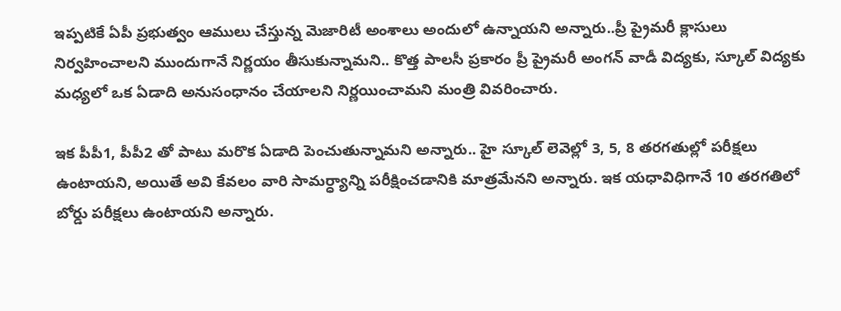ఇప్పటికే ఏపీ ప్రభుత్వం ఆములు చేస్తున్న మెజారిటీ అంశాలు అందులో ఉన్నాయని అన్నారు..ప్రీ ప్రైమరీ క్లాసులు నిర్వహించాలని ముందుగానే నిర్ణయం తీసుకున్నామని.. కొత్త పాలసీ ప్రకారం ప్రీ ప్రైమరీ అంగన్ వాడీ విద్యకు, స్కూల్ విద్యకు మధ్యలో ఒక ఏడాది అనుసంధానం చేయాలని నిర్ణయించామని మంత్రి వివరించారు.

ఇక పీపీ1, పీపీ2 తో పాటు మరొక ఏడాది పెంచుతున్నామని అన్నారు.. హై స్కూల్ లెవెల్లో 3, 5, 8 తరగతుల్లో పరీక్షలు ఉంటాయని, అయితే అవి కేవలం వారి సామర్ధ్యాన్ని పరీక్షించడానికి మాత్రమేనని అన్నారు. ఇక యధావిధిగానే 10 తరగతిలో బోర్డు పరీక్షలు ఉంటాయని అన్నారు.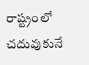రాష్ట్రంలో చదువుకునే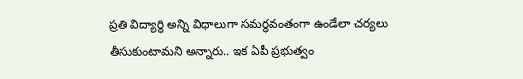ప్రతి విద్యార్థి అన్ని విధాలుగా సమర్ధవంతంగా ఉండేలా చర్యలు తీసుకుంటామని అన్నారు.. ఇక ఏపీ ప్రభుత్వం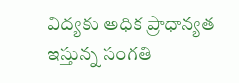విద్యకు అధిక ప్రాధాన్యత ఇస్తున్న సంగతి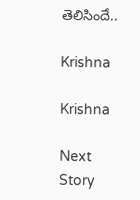తెలిసిందే..

Krishna

Krishna

Next Story